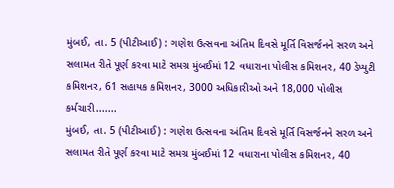મુંબઈ, તા. 5 (પીટીઆઈ) : ગણેશ ઉત્સવના અંતિમ દિવસે મૂર્તિ વિસર્જનને સરળ અને સલામત રીતે પૂર્ણ કરવા માટે સમગ્ર મુંબઈમાં 12 વધારાના પોલીસ કમિશનર, 40 ડેપ્યુટી કમિશનર, 61 સહાયક કમિશનર, 3000 અધિકારીઓ અને 18,000 પોલીસ કર્મચારી.......
મુંબઈ, તા. 5 (પીટીઆઈ) : ગણેશ ઉત્સવના અંતિમ દિવસે મૂર્તિ વિસર્જનને સરળ અને સલામત રીતે પૂર્ણ કરવા માટે સમગ્ર મુંબઈમાં 12 વધારાના પોલીસ કમિશનર, 40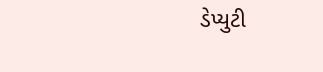ડેપ્યુટી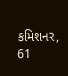કમિશનર, 61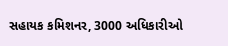સહાયક કમિશનર, 3000 અધિકારીઓ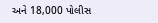અને 18,000 પોલીસ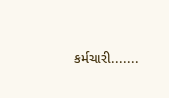કર્મચારી.......